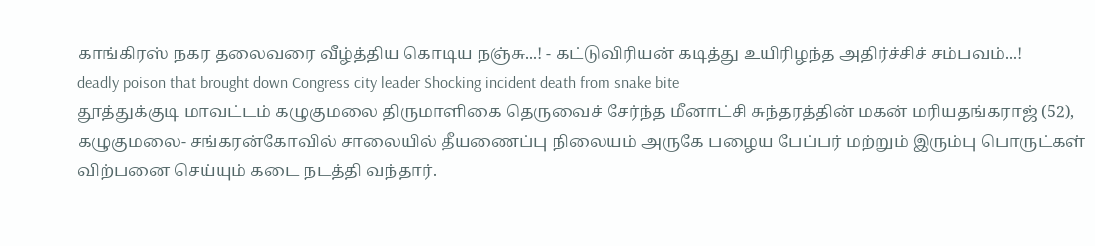காங்கிரஸ் நகர தலைவரை வீழ்த்திய கொடிய நஞ்சு...! - கட்டுவிரியன் கடித்து உயிரிழந்த அதிர்ச்சிச் சம்பவம்...!
deadly poison that brought down Congress city leader Shocking incident death from snake bite
தூத்துக்குடி மாவட்டம் கழுகுமலை திருமாளிகை தெருவைச் சேர்ந்த மீனாட்சி சுந்தரத்தின் மகன் மரியதங்கராஜ் (52), கழுகுமலை- சங்கரன்கோவில் சாலையில் தீயணைப்பு நிலையம் அருகே பழைய பேப்பர் மற்றும் இரும்பு பொருட்கள் விற்பனை செய்யும் கடை நடத்தி வந்தார்.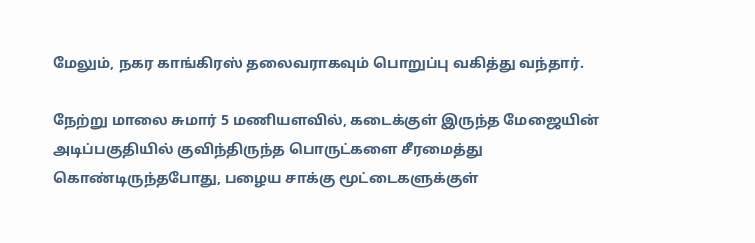மேலும், நகர காங்கிரஸ் தலைவராகவும் பொறுப்பு வகித்து வந்தார்.

நேற்று மாலை சுமார் 5 மணியளவில், கடைக்குள் இருந்த மேஜையின் அடிப்பகுதியில் குவிந்திருந்த பொருட்களை சீரமைத்து கொண்டிருந்தபோது, பழைய சாக்கு மூட்டைகளுக்குள்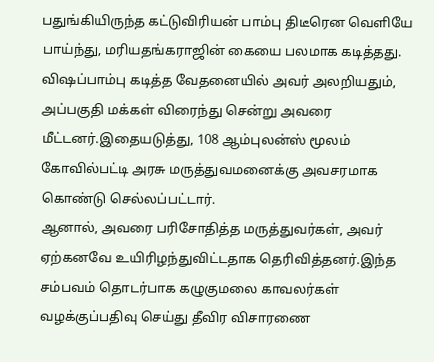பதுங்கியிருந்த கட்டுவிரியன் பாம்பு திடீரென வெளியே பாய்ந்து, மரியதங்கராஜின் கையை பலமாக கடித்தது.
விஷப்பாம்பு கடித்த வேதனையில் அவர் அலறியதும், அப்பகுதி மக்கள் விரைந்து சென்று அவரை மீட்டனர்.இதையடுத்து, 108 ஆம்புலன்ஸ் மூலம் கோவில்பட்டி அரசு மருத்துவமனைக்கு அவசரமாக கொண்டு செல்லப்பட்டார்.
ஆனால், அவரை பரிசோதித்த மருத்துவர்கள், அவர் ஏற்கனவே உயிரிழந்துவிட்டதாக தெரிவித்தனர்.இந்த சம்பவம் தொடர்பாக கழுகுமலை காவலர்கள் வழக்குப்பதிவு செய்து தீவிர விசாரணை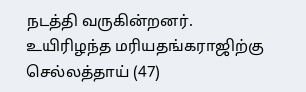நடத்தி வருகின்றனர்.
உயிரிழந்த மரியதங்கராஜிற்கு செல்லத்தாய் (47)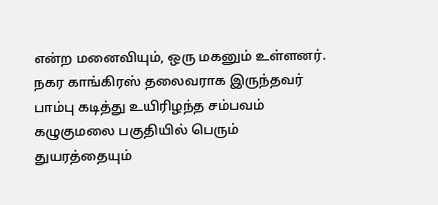என்ற மனைவியும், ஒரு மகனும் உள்ளனர். நகர காங்கிரஸ் தலைவராக இருந்தவர் பாம்பு கடித்து உயிரிழந்த சம்பவம் கழுகுமலை பகுதியில் பெரும் துயரத்தையும்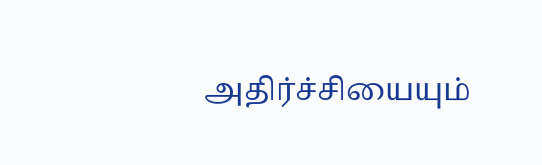அதிர்ச்சியையும்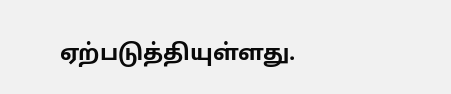ஏற்படுத்தியுள்ளது.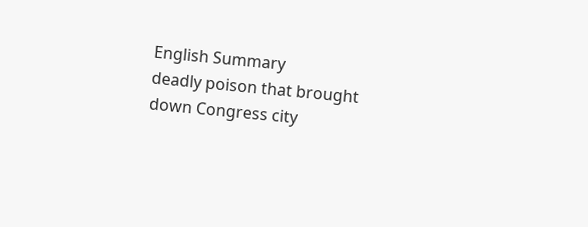English Summary
deadly poison that brought down Congress city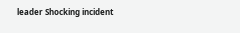leader Shocking incident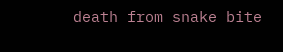death from snake bite